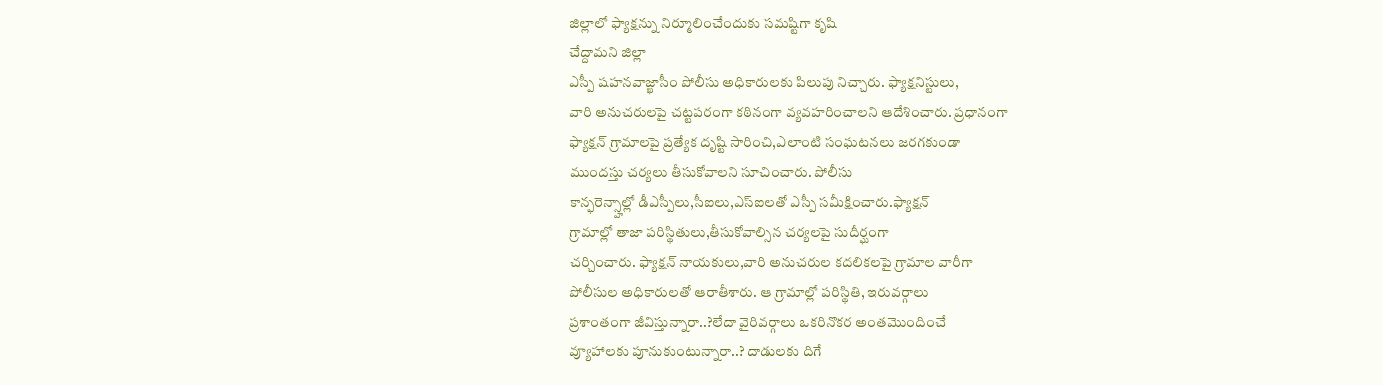జిల్లాలో ఫ్యాక్షన్ను నిర్మూలించేందుకు సమష్టిగా కృషి
చేద్దామని జిల్లా
ఎస్పీ షహనవాజ్ఖాసీం పోలీసు అధికారులకు పిలుపు నిచ్చారు. ఫ్యాక్షనిస్టులు,
వారి అనుచరులపై చట్టపరంగా కఠినంగా వ్యవహరించాలని ఆదేశించారు. ప్రధానంగా
ఫ్యాక్షన్ గ్రామాలపై ప్రత్యేక దృష్టి సారించి,ఎలాంటి సంఘటనలు జరగకుండా
ముందస్తు చర్యలు తీసుకోవాలని సూచించారు. పోలీసు
కాన్ఫరెన్స్హాల్లో డీఎస్పీలు,సీఐలు,ఎస్ఐలతో ఎస్పీ సమీక్షించారు.ఫ్యాక్షన్
గ్రామాల్లో తాజా పరిస్థితులు,తీసుకోవాల్సిన చర్యలపై సుదీర్ఘంగా
చర్చించారు. ఫ్యాక్షన్ నాయకులు,వారి అనుచరుల కదలికలపై గ్రామాల వారీగా
పోలీసుల అధికారులతో ఆరాతీశారు. ఆ గ్రామాల్లో పరిస్థితి, ఇరువర్గాలు
ప్రశాంతంగా జీవిస్తున్నారా..?లేదా వైరివర్గాలు ఒకరినొకర అంతమొందించే
వ్యూహాలకు పూనుకుంటున్నారా..? దాడులకు దిగే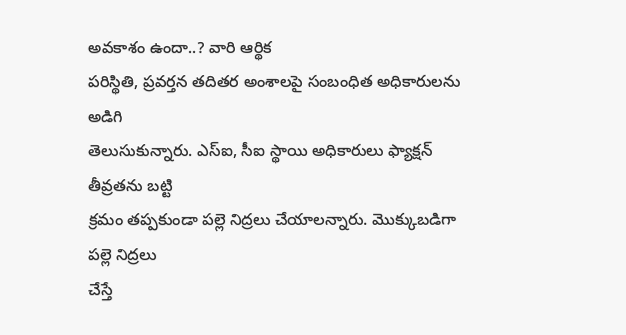అవకాశం ఉందా..? వారి ఆర్థిక
పరిస్థితి, ప్రవర్తన తదితర అంశాలపై సంబంధిత అధికారులను అడిగి
తెలుసుకున్నారు. ఎస్ఐ, సీఐ స్థాయి అధికారులు ఫ్యాక్షన్ తీవ్రతను బట్టి
క్రమం తప్పకుండా పల్లె నిద్రలు చేయాలన్నారు. మొక్కుబడిగా పల్లె నిద్రలు
చేస్తే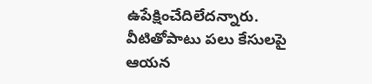ఉపేక్షించేదిలేదన్నారు. వీటితోపాటు పలు కేసులపై ఆయన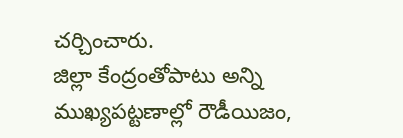చర్చించారు.
జిల్లా కేంద్రంతోపాటు అన్ని ముఖ్యపట్టణాల్లో రౌడీయిజం,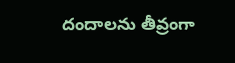దందాలను తీవ్రంగా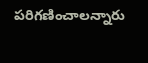పరిగణించాలన్నారు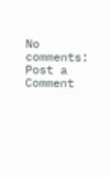No comments:
Post a Comment